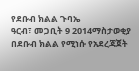የደቡብ ክልል ጉባኤ
ዓርብ፣ መጋቢት 9 2014ማስታወቂያ
በደቡብ ክልል የሚነሱ የአደረጃጀት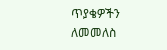ጥያቄዎችን ለመመለስ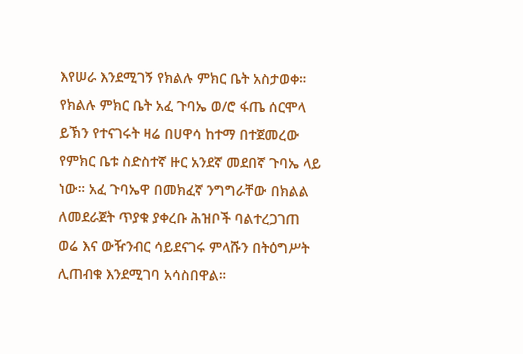እየሠራ እንደሚገኝ የክልሉ ምክር ቤት አስታወቀ። የክልሉ ምክር ቤት አፈ ጉባኤ ወ/ሮ ፋጤ ሰርሞላ ይኽን የተናገሩት ዛሬ በሀዋሳ ከተማ በተጀመረው የምክር ቤቱ ስድስተኛ ዙር አንደኛ መደበኛ ጉባኤ ላይ ነው። አፈ ጉባኤዋ በመክፈኛ ንግግራቸው በክልል ለመደራጀት ጥያቁ ያቀረቡ ሕዝቦች ባልተረጋገጠ ወሬ እና ውዥንብር ሳይደናገሩ ምላሹን በትዕግሥት ሊጠብቁ እንደሚገባ አሳስበዋል።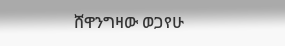ሸዋንግዛው ወጋየሁ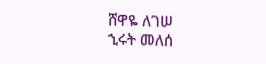ሸዋዬ ለገሠ
ኂሩት መለሰ